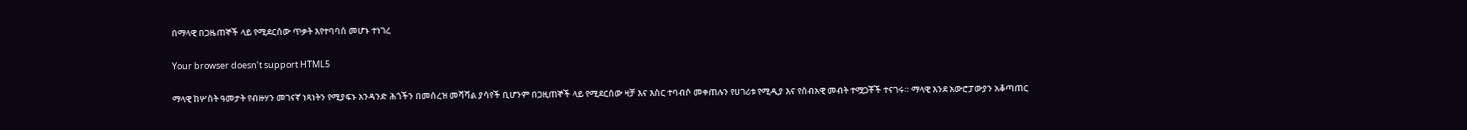በማላዊ በጋዜጠኞች ላይ የሚደርሰው ጥቃት እየተባባሰ መሆኑ ተነገረ

Your browser doesn’t support HTML5

ማላዊ ከሦስት ዓመታት የብዙሃን መገናኛ ነጻነትን የሚያፍኑ አንዳንድ ሕጎችን በመሰረዝ መሻሻል ያሳየች ቢሆንም በጋዚጠኞች ላይ የሚደርሰው ዛቻ እና እስር ተባብሶ መቀጠሉን የሀገሪቱ የሚዲያ እና የሰብአዊ መብት ተሟጋቾች ተናገሩ። ማላዊ እንደ አውሮፓውያን አቆጣጠር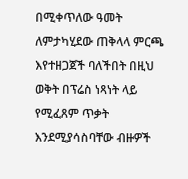በሚቀጥለው ዓመት ለምታካሂደው ጠቅላላ ምርጫ እየተዘጋጀች ባለችበት በዚህ ወቅት በፕሬስ ነጻነት ላይ የሚፈጸም ጥቃት እንደሚያሳስባቸው ብዙዎች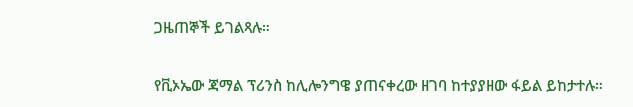ጋዜጠኞች ይገልጻሉ።

የቪኦኤው ጃማል ፕሪንስ ከሊሎንግዌ ያጠናቀረው ዘገባ ከተያያዘው ፋይል ይከታተሉ።